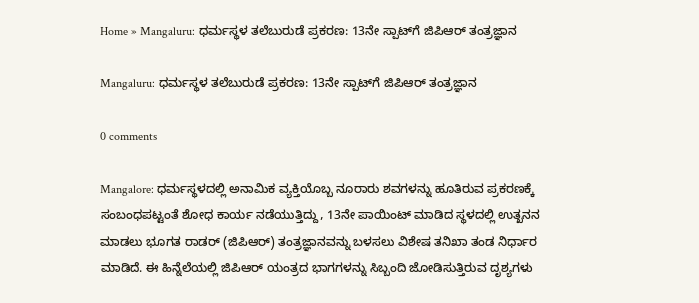Home » Mangaluru: ಧರ್ಮಸ್ಥಳ ತಲೆಬುರುಡೆ ಪ್ರಕರಣ: 13ನೇ ಸ್ಪಾಟ್‌ಗೆ ಜಿಪಿಆರ್‌ ತಂತ್ರಜ್ಞಾನ

Mangaluru: ಧರ್ಮಸ್ಥಳ ತಲೆಬುರುಡೆ ಪ್ರಕರಣ: 13ನೇ ಸ್ಪಾಟ್‌ಗೆ ಜಿಪಿಆರ್‌ ತಂತ್ರಜ್ಞಾನ

0 comments

Mangalore: ಧರ್ಮಸ್ಥಳದಲ್ಲಿ ಅನಾಮಿಕ ವ್ಯಕ್ತಿಯೊಬ್ಬ ನೂರಾರು ಶವಗಳನ್ನು ಹೂತಿರುವ ಪ್ರಕರಣಕ್ಕೆ ಸಂಬಂಧಪಟ್ಟಂತೆ ಶೋಧ ಕಾರ್ಯ ನಡೆಯುತ್ತಿದ್ದು, 13ನೇ ಪಾಯಿಂಟ್‌ ಮಾಡಿದ ಸ್ಥಳದಲ್ಲಿ ಉತ್ಖನನ ಮಾಡಲು ಭೂಗತ ರಾಡರ್‌ (ಜಿಪಿಆರ್) ತಂತ್ರಜ್ಞಾನವನ್ನು ಬಳಸಲು ವಿಶೇಷ ತನಿಖಾ ತಂಡ ನಿರ್ಧಾರ ಮಾಡಿದೆ. ಈ ಹಿನ್ನೆಲೆಯಲ್ಲಿ ಜಿಪಿಆರ್‌ ಯಂತ್ರದ ಭಾಗಗಳನ್ನು ಸಿಬ್ಬಂದಿ ಜೋಡಿಸುತ್ತಿರುವ ದೃಶ್ಯಗಳು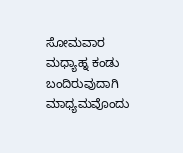ಸೋಮವಾರ ಮಧ್ಯಾಹ್ನ ಕಂಡು ಬಂದಿರುವುದಾಗಿ ಮಾಧ್ಯಮವೊಂದು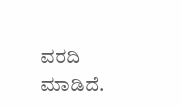ವರದಿ ಮಾಡಿದೆ.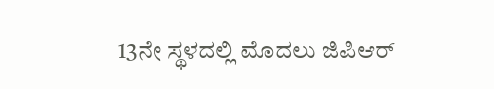13ನೇ ಸ್ಥಳದಲ್ಲಿ ಮೊದಲು ಜಿಪಿಆರ್‌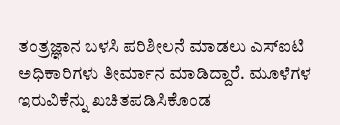ತಂತ್ರಜ್ಞಾನ ಬಳಸಿ ಪರಿಶೀಲನೆ ಮಾಡಲು ಎಸ್‌ಐಟಿ ಅಧಿಕಾರಿಗಳು ತೀರ್ಮಾನ ಮಾಡಿದ್ದಾರೆ. ಮೂಳೆಗಳ ಇರುವಿಕೆನ್ನು ಖಚಿತಪಡಿಸಿಕೊಂಡ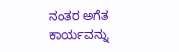ನಂತರ ಅಗೆತ ಕಾರ್ಯವನ್ನು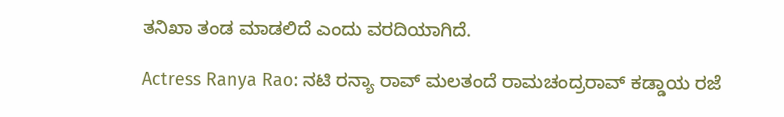ತನಿಖಾ ತಂಡ ಮಾಡಲಿದೆ ಎಂದು ವರದಿಯಾಗಿದೆ.

Actress Ranya Rao: ನಟಿ ರನ್ಯಾ ರಾವ್‌ ಮಲತಂದೆ ರಾಮಚಂದ್ರರಾವ್‌ ಕಡ್ಡಾಯ ರಜೆ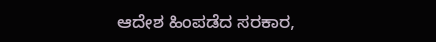ಆದೇಶ ಹಿಂಪಡೆದ ಸರಕಾರ,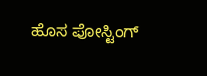ಹೊಸ ಪೋಸ್ಟಿಂಗ್‌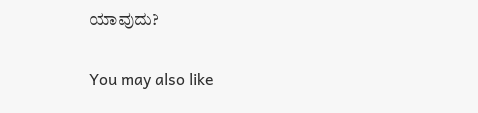ಯಾವುದು?

You may also like